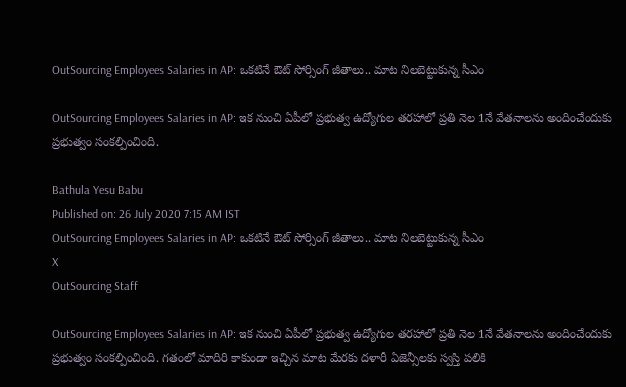OutSourcing Employees Salaries in AP: ఒకటినే ఔట్ సోర్సింగ్ జీతాలు.. మాట నిలబెట్టుకున్న సీఎం

OutSourcing Employees Salaries in AP: ఇక నుంచి ఏపీలో ప్రభుత్వ ఉద్యోగుల తరహాలో ప్రతి నెల 1నే వేతనాలను అందించేందుకు ప్రభుత్వం సంకల్పించింది.

Bathula Yesu Babu
Published on: 26 July 2020 7:15 AM IST
OutSourcing Employees Salaries in AP: ఒకటినే ఔట్ సోర్సింగ్ జీతాలు.. మాట నిలబెట్టుకున్న సీఎం
X
OutSourcing Staff

OutSourcing Employees Salaries in AP: ఇక నుంచి ఏపీలో ప్రభుత్వ ఉద్యోగుల తరహాలో ప్రతి నెల 1నే వేతనాలను అందించేందుకు ప్రభుత్వం సంకల్పించింది. గతంలో మాదిరి కాకుండా ఇచ్చిన మాట మేరకు దళారీ ఏజెన్సీలకు స్వస్తి పలికి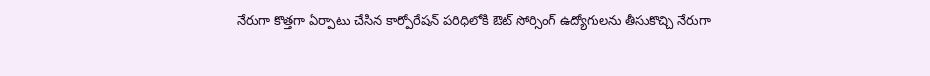నేరుగా కొత్తగా ఏర్పాటు చేసిన కార్పోరేషన్ పరిధిలోకి ఔట్ సోర్సింగ్ ఉద్యోగులను తీసుకొచ్చి నేరుగా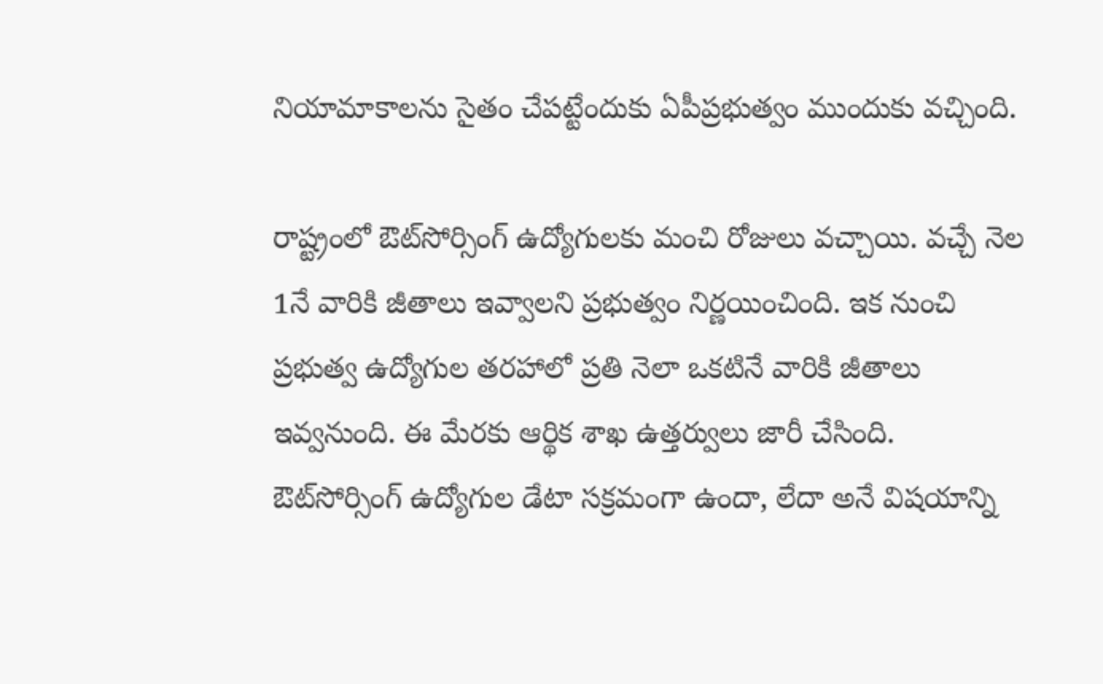నియామాకాలను సైతం చేపట్టేందుకు ఏపీప్రభుత్వం ముందుకు వచ్చింది.

రాష్ట్రంలో ఔట్‌సోర్సింగ్‌ ఉద్యోగులకు మంచి రోజులు వచ్చాయి. వచ్చే నెల 1నే వారికి జీతాలు ఇవ్వాలని ప్రభుత్వం నిర్ణయించింది. ఇక నుంచి ప్రభుత్వ ఉద్యోగుల తరహాలో ప్రతి నెలా ఒకటినే వారికి జీతాలు ఇవ్వనుంది. ఈ మేరకు ఆర్థిక శాఖ ఉత్తర్వులు జారీ చేసింది. ఔట్‌సోర్సింగ్‌ ఉద్యోగుల డేటా సక్రమంగా ఉందా, లేదా అనే విషయాన్ని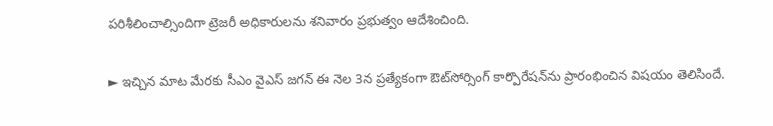పరిశీలించాల్సిందిగా ట్రెజరీ అధికారులను శనివారం ప్రభుత్వం ఆదేశించింది.

► ఇచ్చిన మాట మేరకు సీఎం వైఎస్‌ జగన్‌ ఈ నెల 3న ప్రత్యేకంగా ఔట్‌సోర్సింగ్‌ కార్పొరేషన్‌ను ప్రారంభించిన విషయం తెలిసిందే.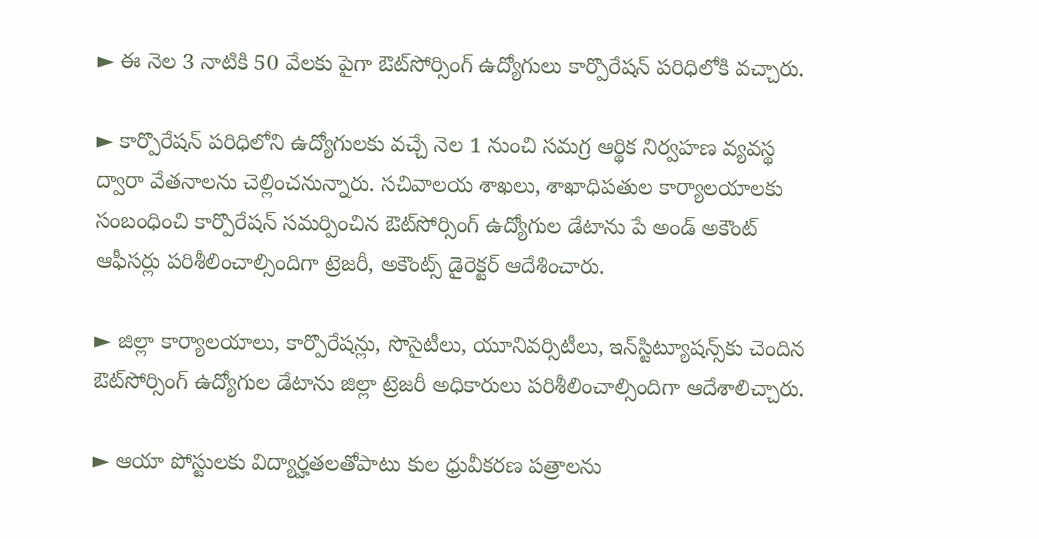► ఈ నెల 3 నాటికి 50 వేలకు పైగా ఔట్‌సోర్సింగ్‌ ఉద్యోగులు కార్పొరేషన్‌ పరిధిలోకి వచ్చారు.

► కార్పొరేషన్‌ పరిధిలోని ఉద్యోగులకు వచ్చే నెల 1 నుంచి సమగ్ర ఆర్థిక నిర్వహణ వ్యవస్థ ద్వారా వేతనాలను చెల్లించనున్నారు. సచివాలయ శాఖలు, శాఖాధిపతుల కార్యాలయాలకు సంబంధించి కార్పొరేషన్‌ సమర్పించిన ఔట్‌సోర్సింగ్‌ ఉద్యోగుల డేటాను పే అండ్‌ అకౌంట్‌ ఆఫీసర్లు పరిశీలించాల్సిందిగా ట్రెజరీ, అకౌంట్స్‌ డైరెక్టర్‌ ఆదేశించారు.

► జిల్లా కార్యాలయాలు, కార్పొరేషన్లు, సొసైటీలు, యూనివర్సిటీలు, ఇన్‌స్టిట్యూషన్స్‌కు చెందిన ఔట్‌సోర్సింగ్‌ ఉద్యోగుల డేటాను జిల్లా ట్రెజరీ అధికారులు పరిశీలించాల్సిందిగా ఆదేశాలిచ్చారు.

► ఆయా పోస్టులకు విద్యార్హతలతోపాటు కుల ధ్రువీకరణ పత్రాలను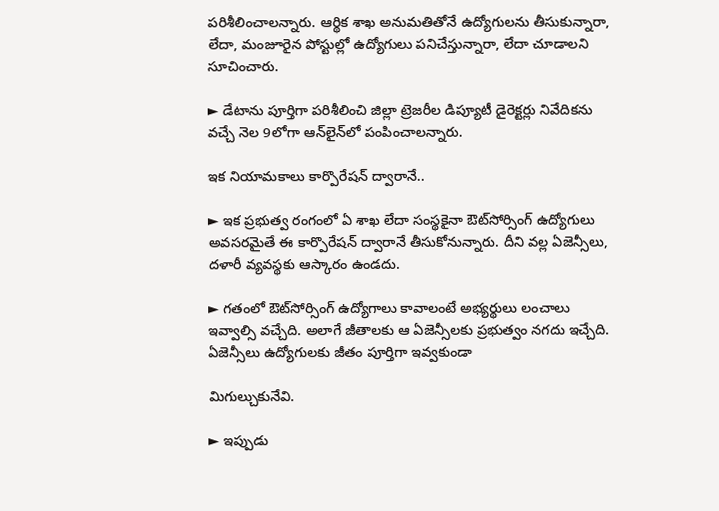పరిశీలించాలన్నారు. ఆర్థిక శాఖ అనుమతితోనే ఉద్యోగులను తీసుకున్నారా, లేదా, మంజూరైన పోస్టుల్లో ఉద్యోగులు పనిచేస్తున్నారా, లేదా చూడాలని సూచించారు.

► డేటాను పూర్తిగా పరిశీలించి జిల్లా ట్రెజరీల డిప్యూటీ డైరెక్టర్లు నివేదికను వచ్చే నెల 9లోగా ఆన్‌లైన్‌లో పంపించాలన్నారు.

ఇక నియామకాలు కార్పొరేషన్‌ ద్వారానే..

► ఇక ప్రభుత్వ రంగంలో ఏ శాఖ లేదా సంస్థకైనా ఔట్‌సోర్సింగ్‌ ఉద్యోగులు అవసరమైతే ఈ కార్పొరేషన్‌ ద్వారానే తీసుకోనున్నారు. దీని వల్ల ఏజెన్సీలు, దళారీ వ్యవస్థకు ఆస్కారం ఉండదు.

► గతంలో ఔట్‌సోర్సింగ్‌ ఉద్యోగాలు కావాలంటే అభ్యర్థులు లంచాలు ఇవ్వాల్సి వచ్చేది. అలాగే జీతాలకు ఆ ఏజెన్సీలకు ప్రభుత్వం నగదు ఇచ్చేది. ఏజెన్సీలు ఉద్యోగులకు జీతం పూర్తిగా ఇవ్వకుండా

మిగుల్చుకునేవి.

► ఇప్పుడు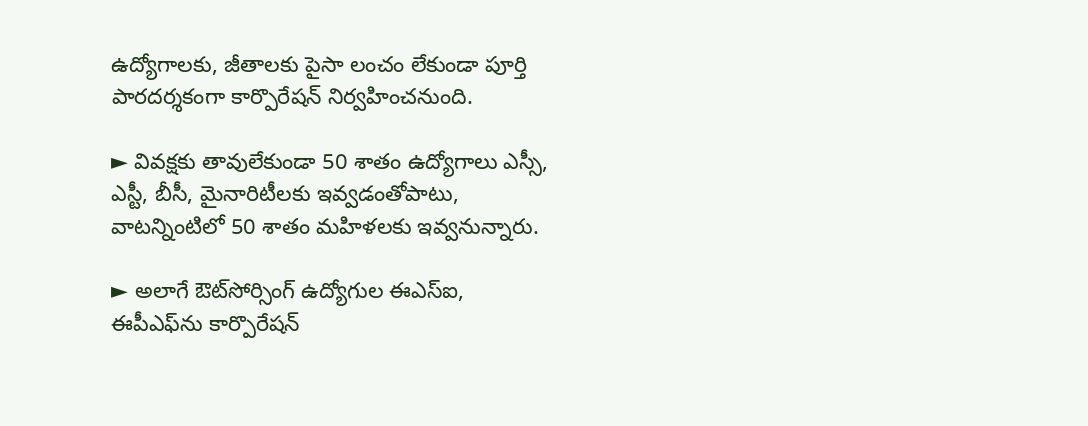ఉద్యోగాలకు, జీతాలకు పైసా లంచం లేకుండా పూర్తి పారదర్శకంగా కార్పొరేషన్‌ నిర్వహించనుంది.

► వివక్షకు తావులేకుండా 50 శాతం ఉద్యోగాలు ఎస్సీ, ఎస్టీ, బీసీ, మైనారిటీలకు ఇవ్వడంతోపాటు, వాటన్నింటిలో 50 శాతం మహిళలకు ఇవ్వనున్నారు.

► అలాగే ఔట్‌సోర్సింగ్‌ ఉద్యోగుల ఈఎస్‌ఐ, ఈపీఎఫ్‌ను కార్పొరేషన్‌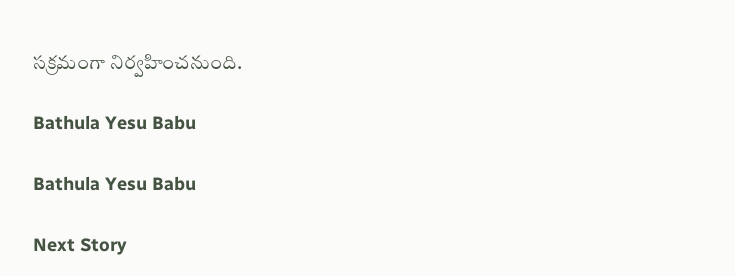సక్రమంగా నిర్వహించనుంది.

Bathula Yesu Babu

Bathula Yesu Babu

Next Story